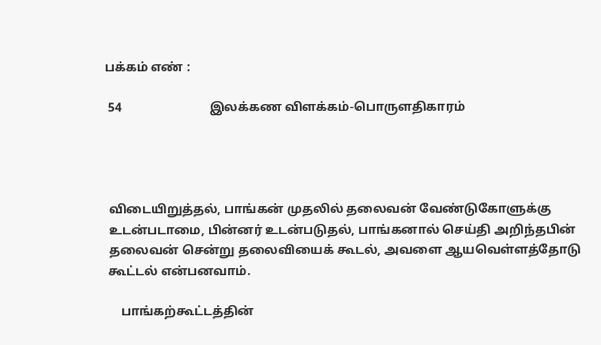பக்கம் எண் :

 54                            இலக்கண விளக்கம்-பொருளதிகாரம்




 விடையிறுத்தல், பாங்கன் முதலில் தலைவன் வேண்டுகோளுக்கு
 உடன்படாமை, பின்னர் உடன்படுதல், பாங்கனால் செய்தி அறிந்தபின்
 தலைவன் சென்று தலைவியைக் கூடல், அவளை ஆயவெள்ளத்தோடு
 கூட்டல் என்பனவாம்.

     பாங்கற்கூட்டத்தின்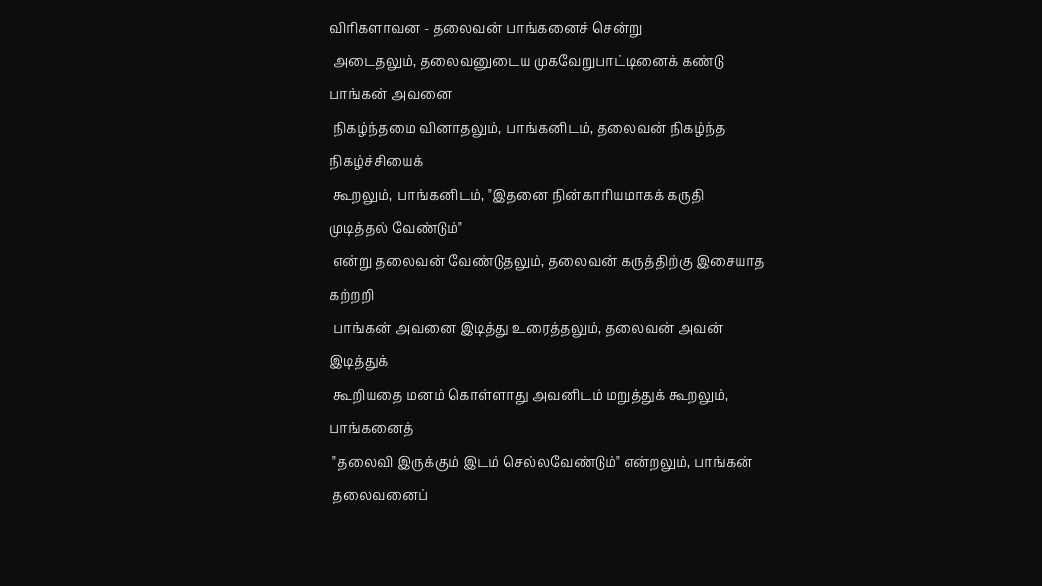விரிகளாவன - தலைவன் பாங்கனைச் சென்று
 அடைதலும், தலைவனுடைய முகவேறுபாட்டினைக் கண்டு பாங்கன் அவனை
 நிகழ்ந்தமை வினாதலும், பாங்கனிடம், தலைவன் நிகழ்ந்த நிகழ்ச்சியைக்
 கூறலும், பாங்கனிடம், "இதனை நின்காரியமாகக் கருதி முடித்தல் வேண்டும்"
 என்று தலைவன் வேண்டுதலும், தலைவன் கருத்திற்கு இசையாத கற்றறி
 பாங்கன் அவனை இடித்து உரைத்தலும், தலைவன் அவன் இடித்துக்
 கூறியதை மனம் கொள்ளாது அவனிடம் மறுத்துக் கூறலும், பாங்கனைத்
 "தலைவி இருக்கும் இடம் செல்லவேண்டும்" என்றலும், பாங்கன்
 தலைவனைப்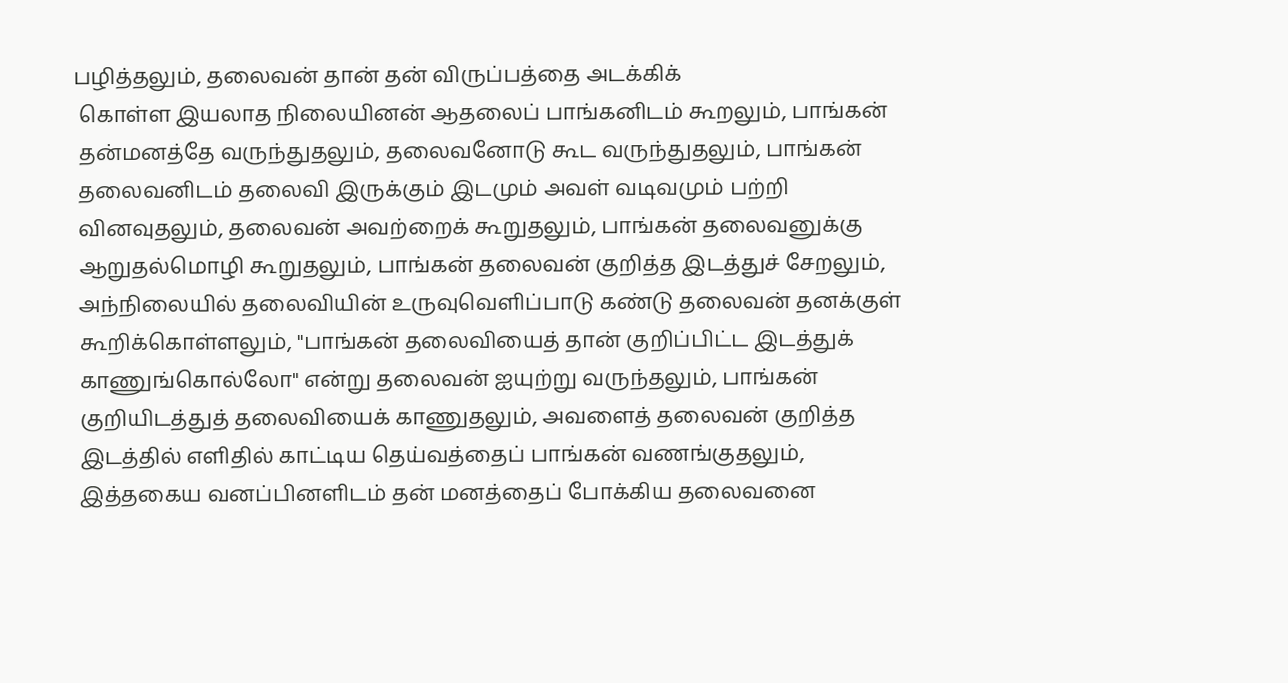பழித்தலும், தலைவன் தான் தன் விருப்பத்தை அடக்கிக்
 கொள்ள இயலாத நிலையினன் ஆதலைப் பாங்கனிடம் கூறலும், பாங்கன்
 தன்மனத்தே வருந்துதலும், தலைவனோடு கூட வருந்துதலும், பாங்கன்
 தலைவனிடம் தலைவி இருக்கும் இடமும் அவள் வடிவமும் பற்றி
 வினவுதலும், தலைவன் அவற்றைக் கூறுதலும், பாங்கன் தலைவனுக்கு
 ஆறுதல்மொழி கூறுதலும், பாங்கன் தலைவன் குறித்த இடத்துச் சேறலும்,
 அந்நிலையில் தலைவியின் உருவுவெளிப்பாடு கண்டு தலைவன் தனக்குள்
 கூறிக்கொள்ளலும், "பாங்கன் தலைவியைத் தான் குறிப்பிட்ட இடத்துக்
 காணுங்கொல்லோ" என்று தலைவன் ஐயுற்று வருந்தலும், பாங்கன்
 குறியிடத்துத் தலைவியைக் காணுதலும், அவளைத் தலைவன் குறித்த
 இடத்தில் எளிதில் காட்டிய தெய்வத்தைப் பாங்கன் வணங்குதலும்,
 இத்தகைய வனப்பினளிடம் தன் மனத்தைப் போக்கிய தலைவனை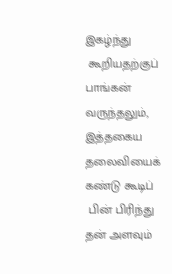இகழ்ந்து
 கூறியதற்குப் பாங்கன் வருந்தலும், இத்தகைய தலைவியைக் கண்டு கூடிப்
 பின் பிரிந்து தன் அளவும்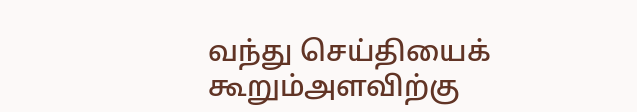வந்து செய்தியைக் கூறும்அளவிற்கு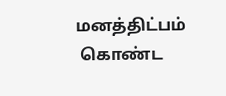மனத்திட்பம்
 கொண்ட